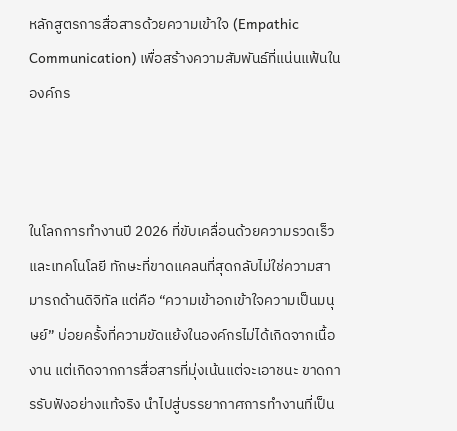หลักสูตรการสื่อสารด้วยความเข้าใจ (Empathic Communication) เพื่อสร้างความสัมพันธ์ที่แน่นแฟ้นในองค์กร



ในโลกการทำงานปี 2026 ที่ขับเคลื่อนด้วยความรวดเร็วและเทคโนโลยี ทักษะที่ขาดแคลนที่สุดกลับไม่ใช่ความสามารถด้านดิจิทัล แต่คือ “ความเข้าอกเข้าใจความเป็นมนุษย์” บ่อยครั้งที่ความขัดแย้งในองค์กรไม่ได้เกิดจากเนื้องาน แต่เกิดจากการสื่อสารที่มุ่งเน้นแต่จะเอาชนะ ขาดการรับฟังอย่างแท้จริง นำไปสู่บรรยากาศการทำงานที่เป็น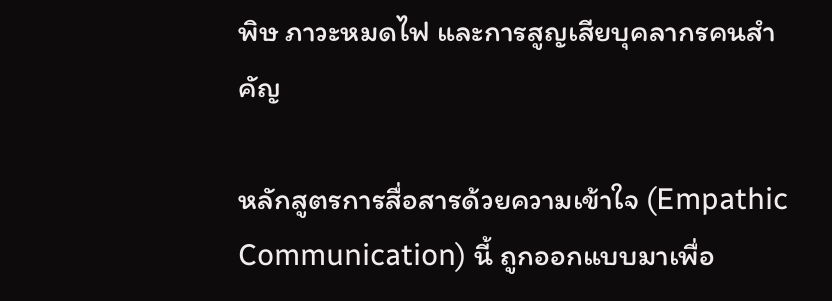พิษ ภาวะหมดไฟ และการสูญเสียบุคลากรคนสำคัญ

หลักสูตรการสื่อสารด้วยความเข้าใจ (Empathic Communication) นี้ ถูกออกแบบมาเพื่อ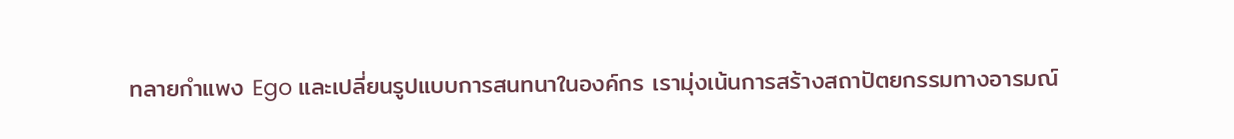ทลายกำแพง Ego และเปลี่ยนรูปแบบการสนทนาในองค์กร เรามุ่งเน้นการสร้างสถาปัตยกรรมทางอารมณ์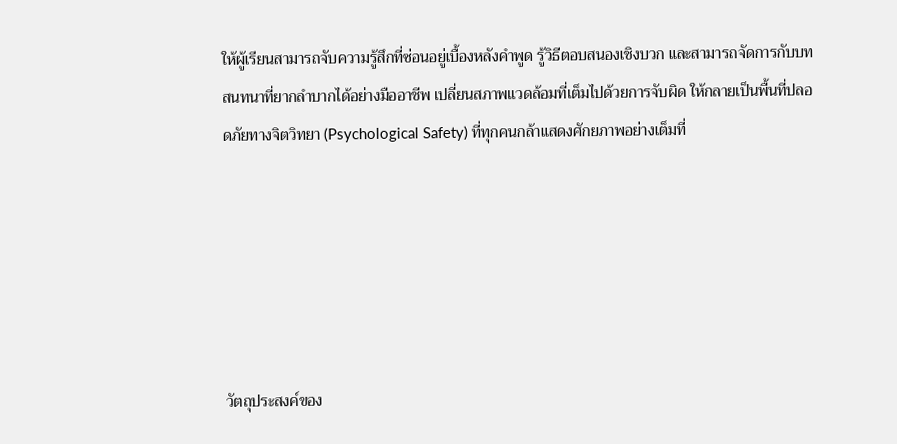ให้ผู้เรียนสามารถจับความรู้สึกที่ซ่อนอยู่เบื้องหลังคำพูด รู้วิธีตอบสนองเชิงบวก และสามารถจัดการกับบทสนทนาที่ยากลำบากได้อย่างมืออาชีพ เปลี่ยนสภาพแวดล้อมที่เต็มไปด้วยการจับผิด ให้กลายเป็นพื้นที่ปลอดภัยทางจิตวิทยา (Psychological Safety) ที่ทุกคนกล้าแสดงศักยภาพอย่างเต็มที่






วัตถุประสงค์ของ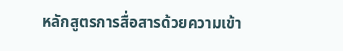หลักสูตรการสื่อสารด้วยความเข้า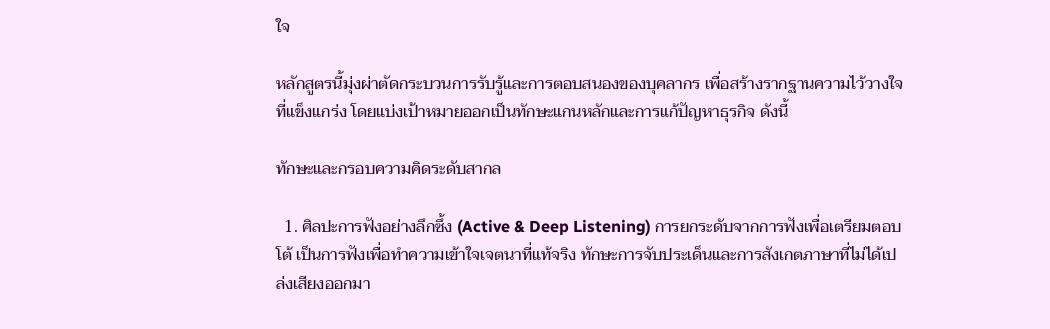ใจ

หลักสูตรนี้มุ่งผ่าตัดกระบวนการรับรู้และการตอบสนองของบุคลากร เพื่อสร้างรากฐานความไว้วางใจที่แข็งแกร่ง โดยแบ่งเป้าหมายออกเป็นทักษะแกนหลักและการแก้ปัญหาธุรกิจ ดังนี้

ทักษะและกรอบความคิดระดับสากล

  1. ศิลปะการฟังอย่างลึกซึ้ง (Active & Deep Listening) การยกระดับจากการฟังเพื่อเตรียมตอบโต้ เป็นการฟังเพื่อทำความเข้าใจเจตนาที่แท้จริง ทักษะการจับประเด็นและการสังเกตภาษาที่ไม่ได้เปล่งเสียงออกมา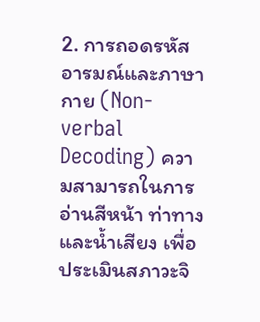2. การถอดรหัสอารมณ์และภาษากาย (Non-verbal Decoding) ความสามารถในการอ่านสีหน้า ท่าทาง และน้ำเสียง เพื่อประเมินสภาวะจิ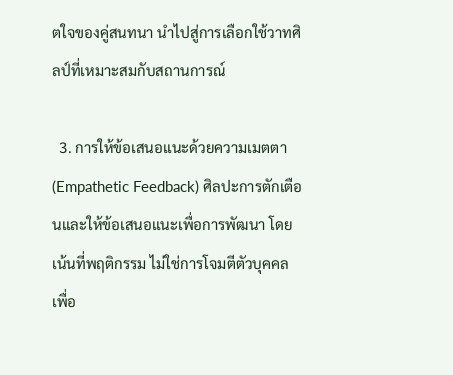ตใจของคู่สนทนา นำไปสู่การเลือกใช้วาทศิลป์ที่เหมาะสมกับสถานการณ์

  3. การให้ข้อเสนอแนะด้วยความเมตตา (Empathetic Feedback) ศิลปะการตักเตือนและให้ข้อเสนอแนะเพื่อการพัฒนา โดยเน้นที่พฤติกรรม ไม่ใช่การโจมตีตัวบุคคล เพื่อ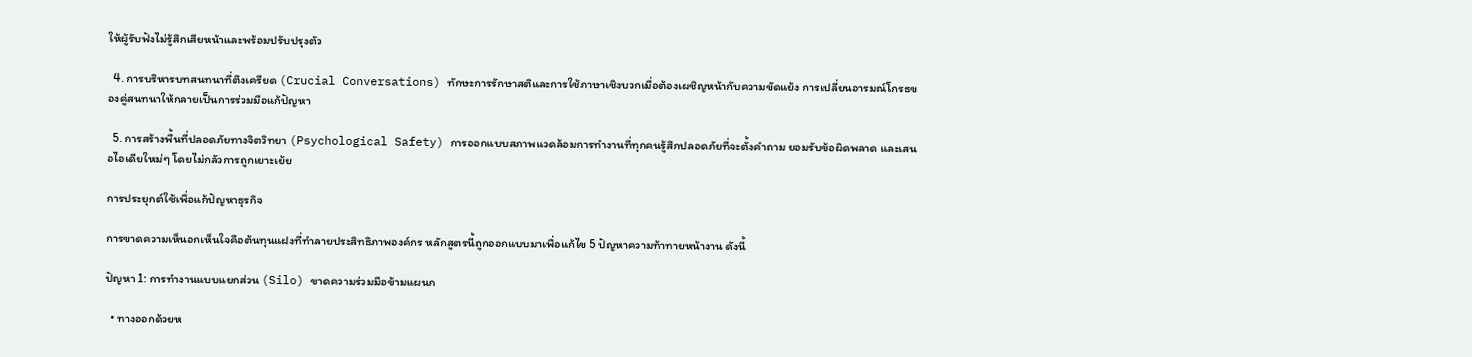ให้ผู้รับฟังไม่รู้สึกเสียหน้าและพร้อมปรับปรุงตัว

  4. การบริหารบทสนทนาที่ตึงเครียด (Crucial Conversations) ทักษะการรักษาสติและการใช้ภาษาเชิงบวกเมื่อต้องเผชิญหน้ากับความขัดแย้ง การเปลี่ยนอารมณ์โกรธของคู่สนทนาให้กลายเป็นการร่วมมือแก้ปัญหา

  5. การสร้างพื้นที่ปลอดภัยทางจิตวิทยา (Psychological Safety) การออกแบบสภาพแวดล้อมการทำงานที่ทุกคนรู้สึกปลอดภัยที่จะตั้งคำถาม ยอมรับข้อผิดพลาด และเสนอไอเดียใหม่ๆ โดยไม่กลัวการถูกเยาะเย้ย

การประยุกต์ใช้เพื่อแก้ปัญหาธุรกิจ

การขาดความเห็นอกเห็นใจคือต้นทุนแฝงที่ทำลายประสิทธิภาพองค์กร หลักสูตรนี้ถูกออกแบบมาเพื่อแก้ไข 5 ปัญหาความท้าทายหน้างาน ดังนี้

ปัญหา 1: การทำงานแบบแยกส่วน (Silo) ขาดความร่วมมือข้ามแผนก

  • ทางออกด้วยห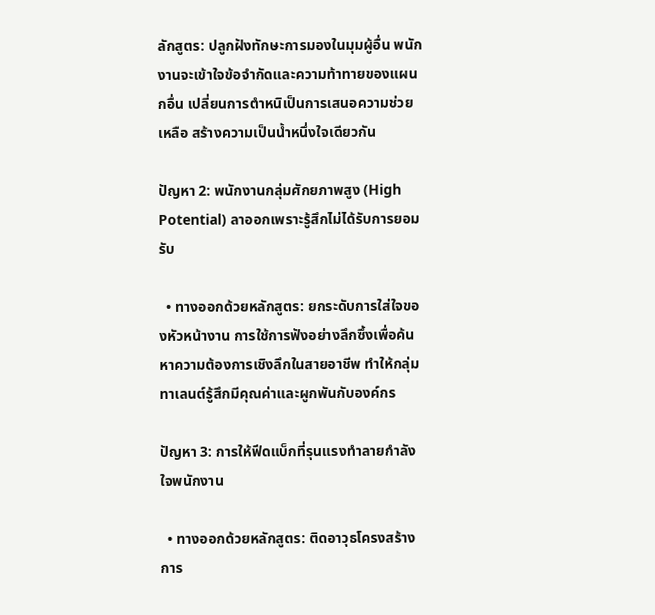ลักสูตร: ปลูกฝังทักษะการมองในมุมผู้อื่น พนักงานจะเข้าใจข้อจำกัดและความท้าทายของแผนกอื่น เปลี่ยนการตำหนิเป็นการเสนอความช่วยเหลือ สร้างความเป็นน้ำหนึ่งใจเดียวกัน

ปัญหา 2: พนักงานกลุ่มศักยภาพสูง (High Potential) ลาออกเพราะรู้สึกไม่ได้รับการยอมรับ

  • ทางออกด้วยหลักสูตร: ยกระดับการใส่ใจของหัวหน้างาน การใช้การฟังอย่างลึกซึ้งเพื่อค้นหาความต้องการเชิงลึกในสายอาชีพ ทำให้กลุ่มทาเลนต์รู้สึกมีคุณค่าและผูกพันกับองค์กร

ปัญหา 3: การให้ฟีดแบ็กที่รุนแรงทำลายกำลังใจพนักงาน

  • ทางออกด้วยหลักสูตร: ติดอาวุธโครงสร้างการ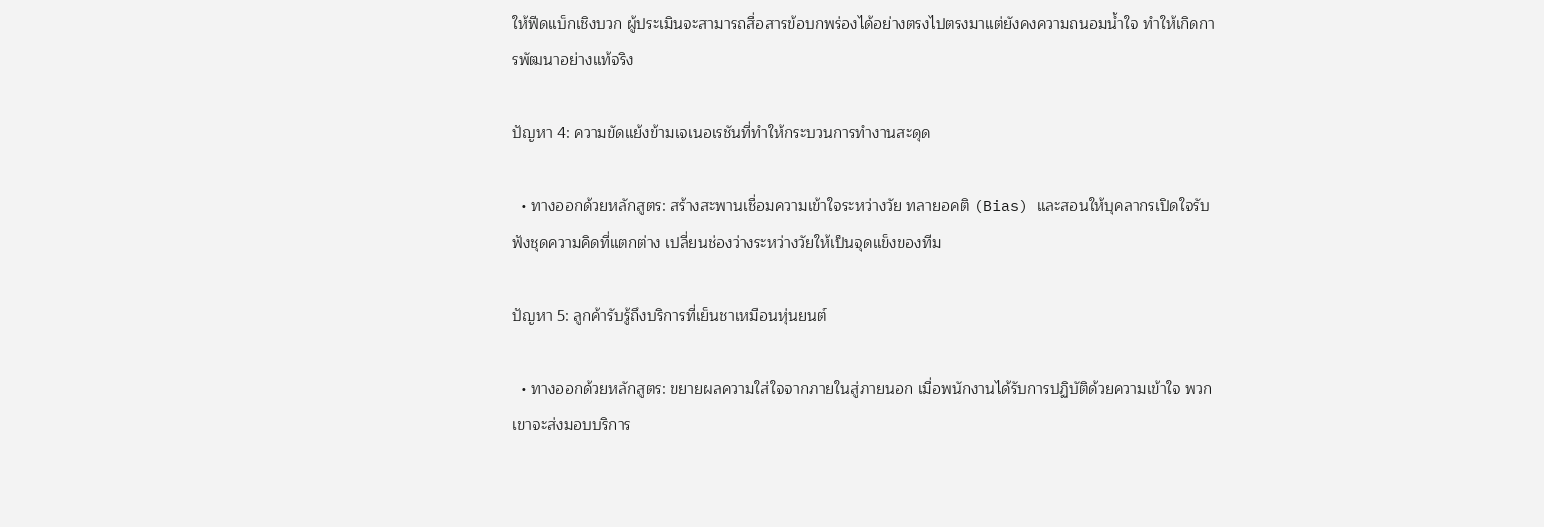ให้ฟีดแบ็กเชิงบวก ผู้ประเมินจะสามารถสื่อสารข้อบกพร่องได้อย่างตรงไปตรงมาแต่ยังคงความถนอมน้ำใจ ทำให้เกิดการพัฒนาอย่างแท้จริง

ปัญหา 4: ความขัดแย้งข้ามเจเนอเรชันที่ทำให้กระบวนการทำงานสะดุด

  • ทางออกด้วยหลักสูตร: สร้างสะพานเชื่อมความเข้าใจระหว่างวัย ทลายอคติ (Bias) และสอนให้บุคลากรเปิดใจรับฟังชุดความคิดที่แตกต่าง เปลี่ยนช่องว่างระหว่างวัยให้เป็นจุดแข็งของทีม

ปัญหา 5: ลูกค้ารับรู้ถึงบริการที่เย็นชาเหมือนหุ่นยนต์

  • ทางออกด้วยหลักสูตร: ขยายผลความใส่ใจจากภายในสู่ภายนอก เมื่อพนักงานได้รับการปฏิบัติด้วยความเข้าใจ พวกเขาจะส่งมอบบริการ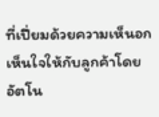ที่เปี่ยมด้วยความเห็นอกเห็นใจให้กับลูกค้าโดยอัตโน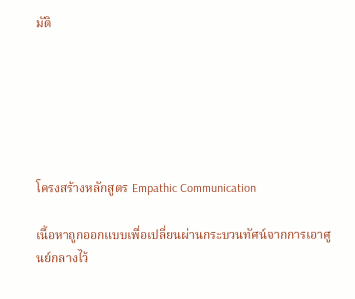มัติ






โครงสร้างหลักสูตร Empathic Communication

เนื้อหาถูกออกแบบเพื่อเปลี่ยนผ่านกระบวนทัศน์จากการเอาศูนย์กลางไว้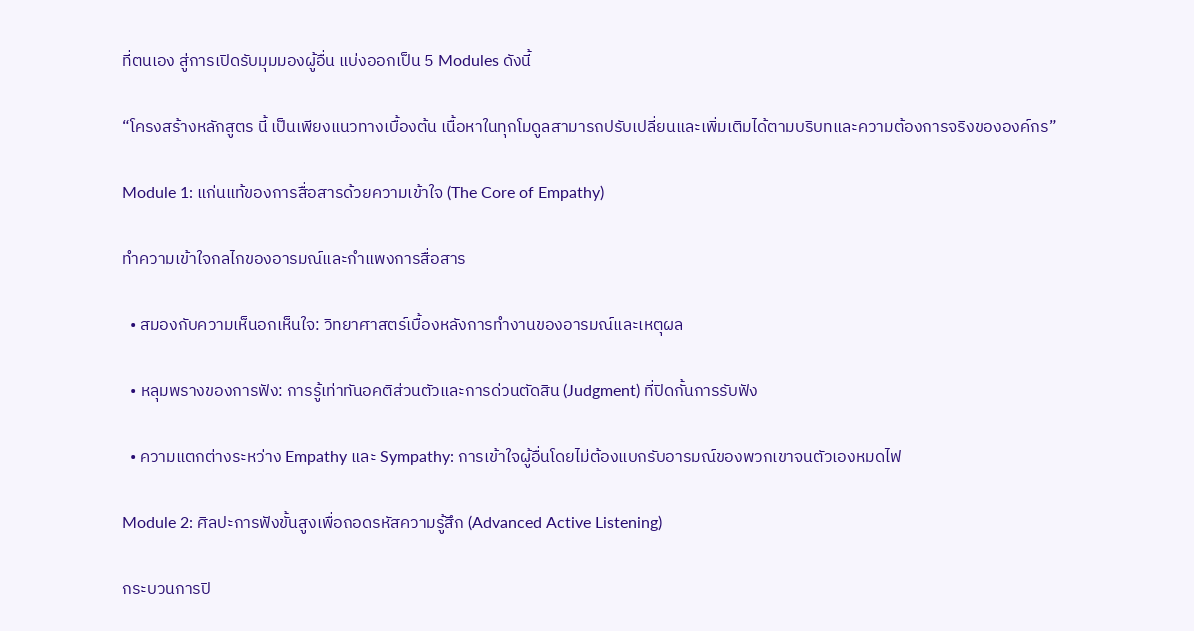ที่ตนเอง สู่การเปิดรับมุมมองผู้อื่น แบ่งออกเป็น 5 Modules ดังนี้

“โครงสร้างหลักสูตร นี้ เป็นเพียงแนวทางเบื้องต้น เนื้อหาในทุกโมดูลสามารถปรับเปลี่ยนและเพิ่มเติมได้ตามบริบทและความต้องการจริงขององค์กร”

Module 1: แก่นแท้ของการสื่อสารด้วยความเข้าใจ (The Core of Empathy)

ทำความเข้าใจกลไกของอารมณ์และกำแพงการสื่อสาร

  • สมองกับความเห็นอกเห็นใจ: วิทยาศาสตร์เบื้องหลังการทำงานของอารมณ์และเหตุผล

  • หลุมพรางของการฟัง: การรู้เท่าทันอคติส่วนตัวและการด่วนตัดสิน (Judgment) ที่ปิดกั้นการรับฟัง

  • ความแตกต่างระหว่าง Empathy และ Sympathy: การเข้าใจผู้อื่นโดยไม่ต้องแบกรับอารมณ์ของพวกเขาจนตัวเองหมดไฟ

Module 2: ศิลปะการฟังขั้นสูงเพื่อถอดรหัสความรู้สึก (Advanced Active Listening)

กระบวนการปิ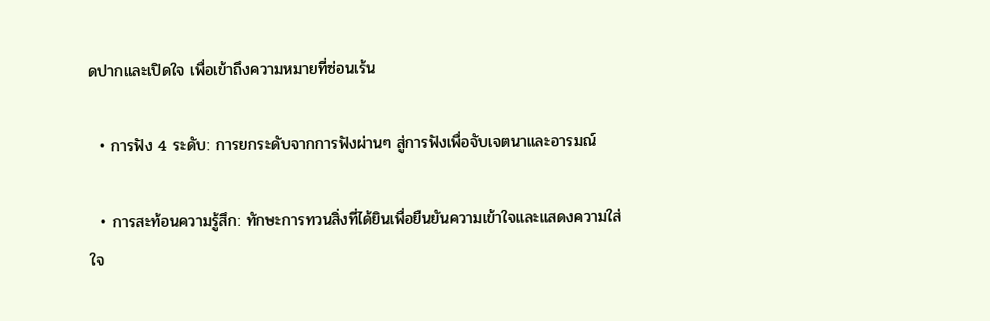ดปากและเปิดใจ เพื่อเข้าถึงความหมายที่ซ่อนเร้น

  • การฟัง 4 ระดับ: การยกระดับจากการฟังผ่านๆ สู่การฟังเพื่อจับเจตนาและอารมณ์

  • การสะท้อนความรู้สึก: ทักษะการทวนสิ่งที่ได้ยินเพื่อยืนยันความเข้าใจและแสดงความใส่ใจ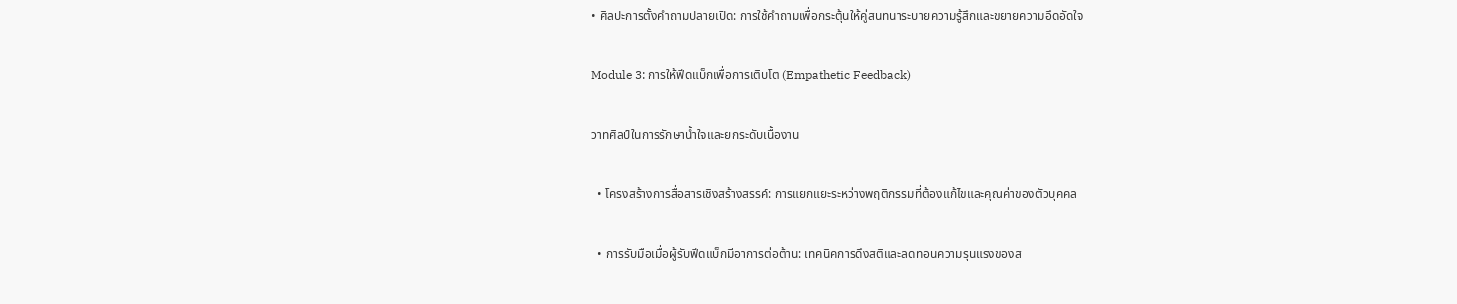• ศิลปะการตั้งคำถามปลายเปิด: การใช้คำถามเพื่อกระตุ้นให้คู่สนทนาระบายความรู้สึกและขยายความอึดอัดใจ

Module 3: การให้ฟีดแบ็กเพื่อการเติบโต (Empathetic Feedback)

วาทศิลป์ในการรักษาน้ำใจและยกระดับเนื้องาน

  • โครงสร้างการสื่อสารเชิงสร้างสรรค์: การแยกแยะระหว่างพฤติกรรมที่ต้องแก้ไขและคุณค่าของตัวบุคคล

  • การรับมือเมื่อผู้รับฟีดแบ็กมีอาการต่อต้าน: เทคนิคการดึงสติและลดทอนความรุนแรงของส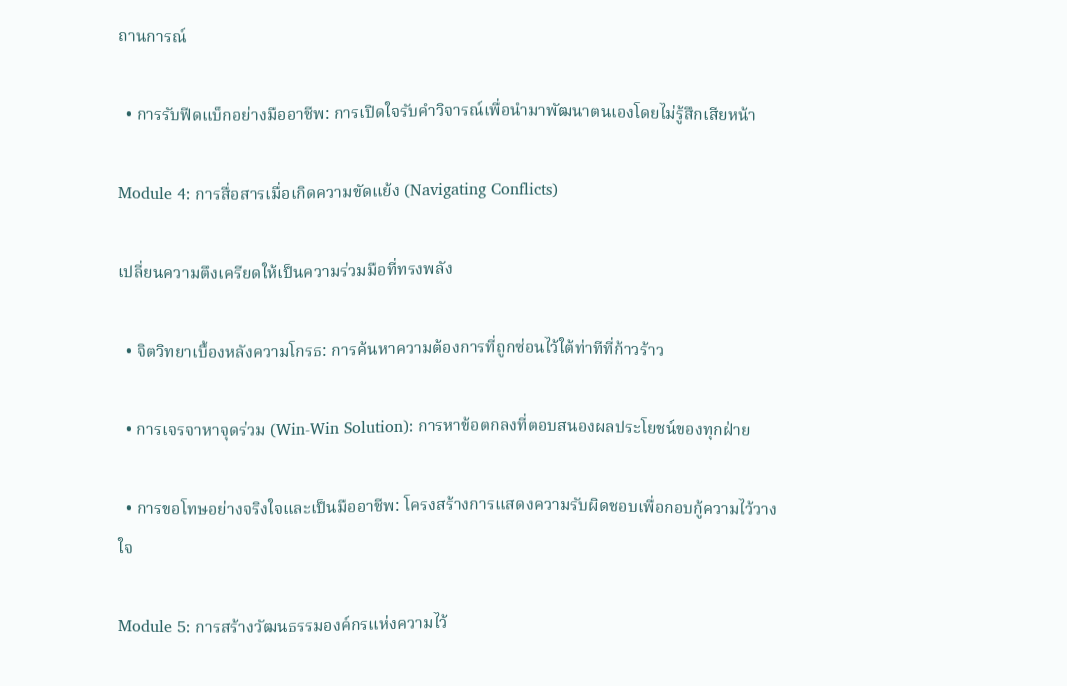ถานการณ์

  • การรับฟีดแบ็กอย่างมืออาชีพ: การเปิดใจรับคำวิจารณ์เพื่อนำมาพัฒนาตนเองโดยไม่รู้สึกเสียหน้า

Module 4: การสื่อสารเมื่อเกิดความขัดแย้ง (Navigating Conflicts)

เปลี่ยนความตึงเครียดให้เป็นความร่วมมือที่ทรงพลัง

  • จิตวิทยาเบื้องหลังความโกรธ: การค้นหาความต้องการที่ถูกซ่อนไว้ใต้ท่าทีที่ก้าวร้าว

  • การเจรจาหาจุดร่วม (Win-Win Solution): การหาข้อตกลงที่ตอบสนองผลประโยชน์ของทุกฝ่าย

  • การขอโทษอย่างจริงใจและเป็นมืออาชีพ: โครงสร้างการแสดงความรับผิดชอบเพื่อกอบกู้ความไว้วางใจ

Module 5: การสร้างวัฒนธรรมองค์กรแห่งความไว้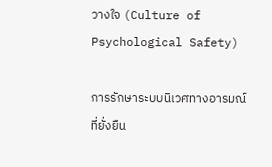วางใจ (Culture of Psychological Safety)

การรักษาระบบนิเวศทางอารมณ์ที่ยั่งยืน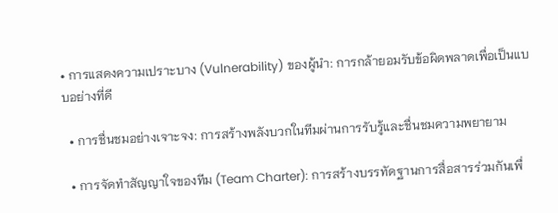• การแสดงความเปราะบาง (Vulnerability) ของผู้นำ: การกล้ายอมรับข้อผิดพลาดเพื่อเป็นแบบอย่างที่ดี

  • การชื่นชมอย่างเจาะจง: การสร้างพลังบวกในทีมผ่านการรับรู้และชื่นชมความพยายาม

  • การจัดทำสัญญาใจของทีม (Team Charter): การสร้างบรรทัดฐานการสื่อสารร่วมกันเพื่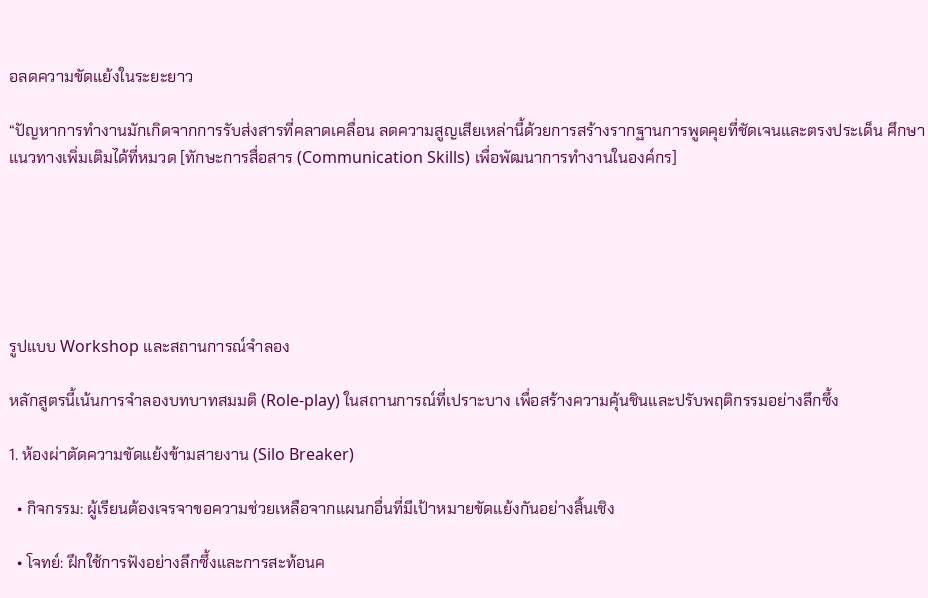อลดความขัดแย้งในระยะยาว

“ปัญหาการทำงานมักเกิดจากการรับส่งสารที่คลาดเคลื่อน ลดความสูญเสียเหล่านี้ด้วยการสร้างรากฐานการพูดคุยที่ชัดเจนและตรงประเด็น ศึกษาแนวทางเพิ่มเติมได้ที่หมวด [ทักษะการสื่อสาร (Communication Skills) เพื่อพัฒนาการทำงานในองค์กร]






รูปแบบ Workshop และสถานการณ์จำลอง

หลักสูตรนี้เน้นการจำลองบทบาทสมมติ (Role-play) ในสถานการณ์ที่เปราะบาง เพื่อสร้างความคุ้นชินและปรับพฤติกรรมอย่างลึกซึ้ง

1. ห้องผ่าตัดความขัดแย้งข้ามสายงาน (Silo Breaker)

  • กิจกรรม: ผู้เรียนต้องเจรจาขอความช่วยเหลือจากแผนกอื่นที่มีเป้าหมายขัดแย้งกันอย่างสิ้นเชิง

  • โจทย์: ฝึกใช้การฟังอย่างลึกซึ้งและการสะท้อนค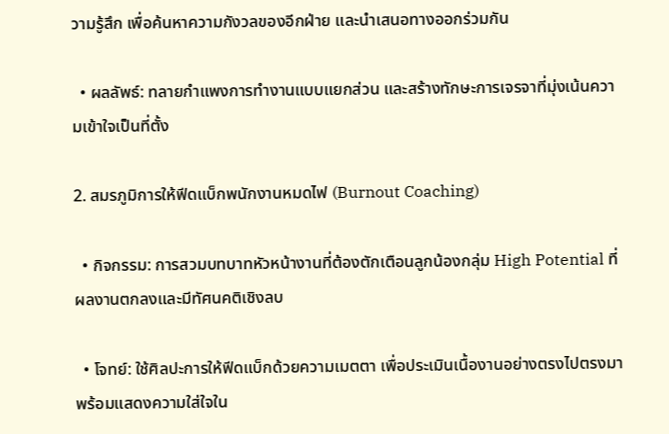วามรู้สึก เพื่อค้นหาความกังวลของอีกฝ่าย และนำเสนอทางออกร่วมกัน

  • ผลลัพธ์: ทลายกำแพงการทำงานแบบแยกส่วน และสร้างทักษะการเจรจาที่มุ่งเน้นความเข้าใจเป็นที่ตั้ง

2. สมรภูมิการให้ฟีดแบ็กพนักงานหมดไฟ (Burnout Coaching)

  • กิจกรรม: การสวมบทบาทหัวหน้างานที่ต้องตักเตือนลูกน้องกลุ่ม High Potential ที่ผลงานตกลงและมีทัศนคติเชิงลบ

  • โจทย์: ใช้ศิลปะการให้ฟีดแบ็กด้วยความเมตตา เพื่อประเมินเนื้องานอย่างตรงไปตรงมา พร้อมแสดงความใส่ใจใน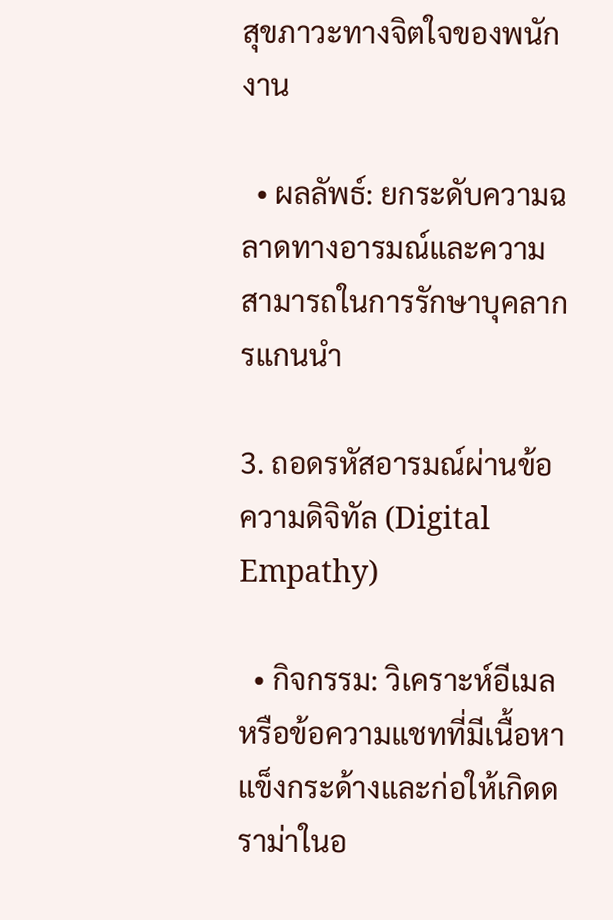สุขภาวะทางจิตใจของพนักงาน

  • ผลลัพธ์: ยกระดับความฉลาดทางอารมณ์และความสามารถในการรักษาบุคลากรแกนนำ

3. ถอดรหัสอารมณ์ผ่านข้อความดิจิทัล (Digital Empathy)

  • กิจกรรม: วิเคราะห์อีเมลหรือข้อความแชทที่มีเนื้อหาแข็งกระด้างและก่อให้เกิดดราม่าในอ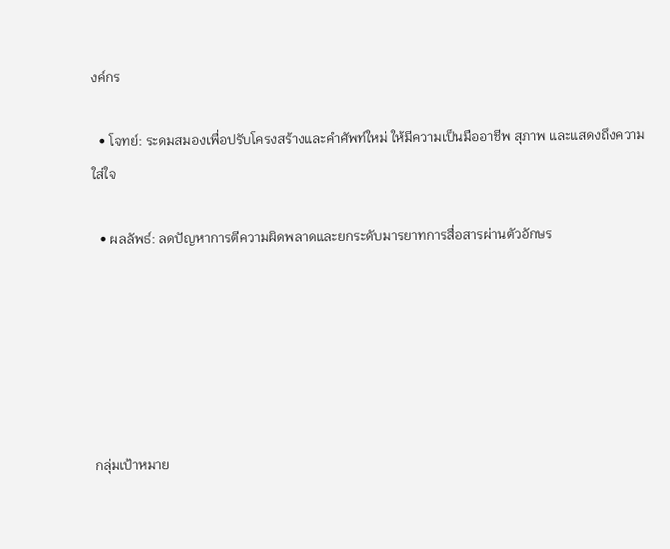งค์กร

  • โจทย์: ระดมสมองเพื่อปรับโครงสร้างและคำศัพท์ใหม่ ให้มีความเป็นมืออาชีพ สุภาพ และแสดงถึงความใส่ใจ

  • ผลลัพธ์: ลดปัญหาการตีความผิดพลาดและยกระดับมารยาทการสื่อสารผ่านตัวอักษร






กลุ่มเป้าหมาย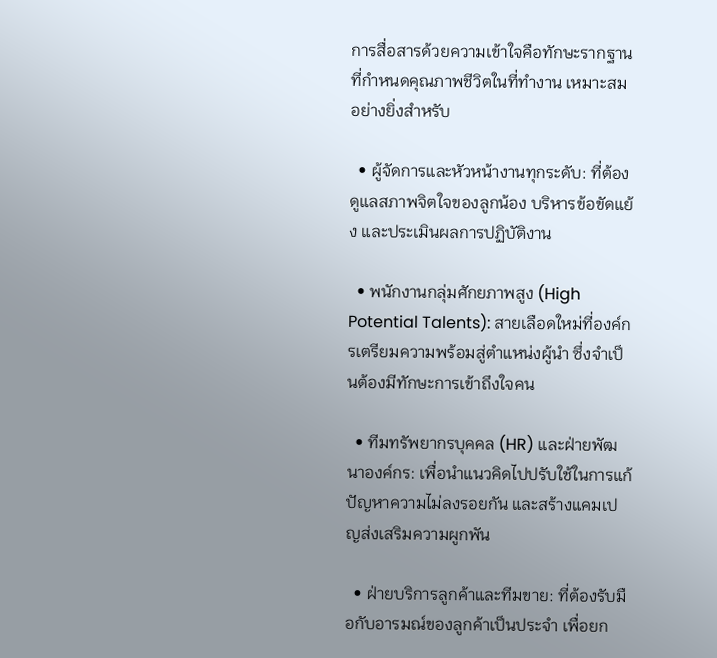การสื่อสารด้วยความเข้าใจคือทักษะรากฐานที่กำหนดคุณภาพชีวิตในที่ทำงาน เหมาะสมอย่างยิ่งสำหรับ

  • ผู้จัดการและหัวหน้างานทุกระดับ: ที่ต้องดูแลสภาพจิตใจของลูกน้อง บริหารข้อขัดแย้ง และประเมินผลการปฏิบัติงาน

  • พนักงานกลุ่มศักยภาพสูง (High Potential Talents): สายเลือดใหม่ที่องค์กรเตรียมความพร้อมสู่ตำแหน่งผู้นำ ซึ่งจำเป็นต้องมีทักษะการเข้าถึงใจคน

  • ทีมทรัพยากรบุคคล (HR) และฝ่ายพัฒนาองค์กร: เพื่อนำแนวคิดไปปรับใช้ในการแก้ปัญหาความไม่ลงรอยกัน และสร้างแคมเปญส่งเสริมความผูกพัน

  • ฝ่ายบริการลูกค้าและทีมขาย: ที่ต้องรับมือกับอารมณ์ของลูกค้าเป็นประจำ เพื่อยก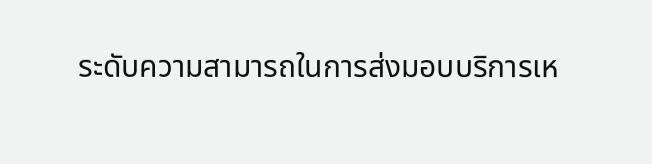ระดับความสามารถในการส่งมอบบริการเห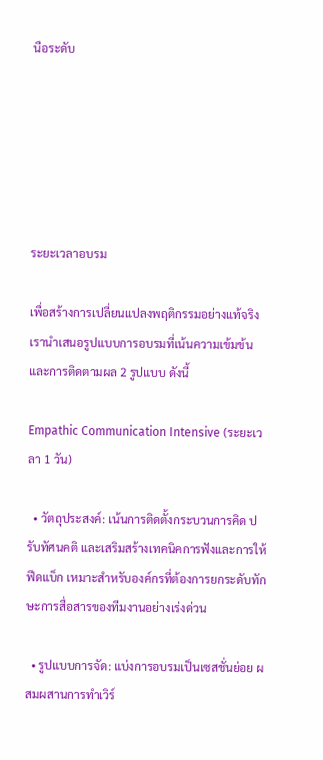นือระดับ






ระยะเวลาอบรม

เพื่อสร้างการเปลี่ยนแปลงพฤติกรรมอย่างแท้จริง เรานำเสนอรูปแบบการอบรมที่เน้นความเข้มข้นและการติดตามผล 2 รูปแบบ ดังนี้

Empathic Communication Intensive (ระยะเวลา 1 วัน)

  • วัตถุประสงค์: เน้นการติดตั้งกระบวนการคิด ปรับทัศนคติ และเสริมสร้างเทคนิคการฟังและการให้ฟีดแบ็ก เหมาะสำหรับองค์กรที่ต้องการยกระดับทักษะการสื่อสารของทีมงานอย่างเร่งด่วน

  • รูปแบบการจัด: แบ่งการอบรมเป็นเซสชั่นย่อย ผสมผสานการทำเวิร์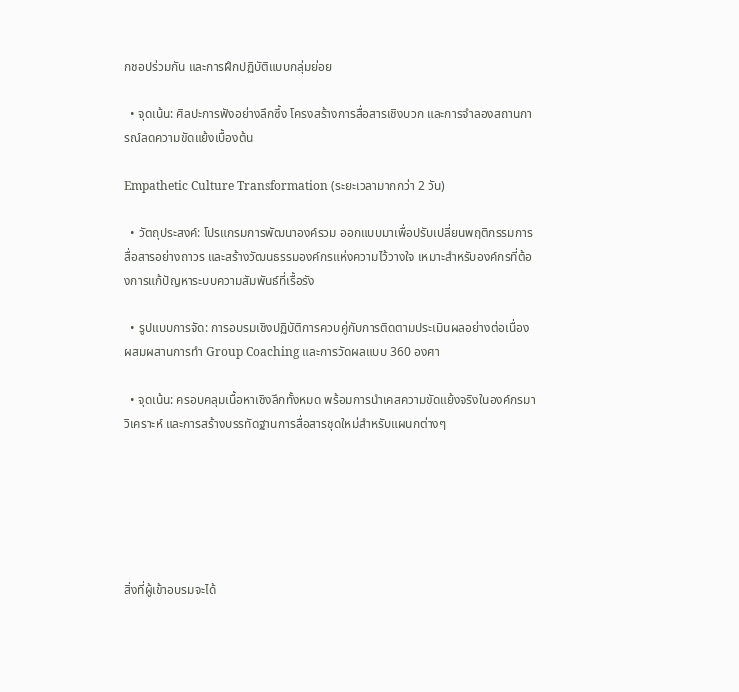กชอปร่วมกัน และการฝึกปฏิบัติแบบกลุ่มย่อย

  • จุดเน้น: ศิลปะการฟังอย่างลึกซึ้ง โครงสร้างการสื่อสารเชิงบวก และการจำลองสถานการณ์ลดความขัดแย้งเบื้องต้น

Empathetic Culture Transformation (ระยะเวลามากกว่า 2 วัน)

  • วัตถุประสงค์: โปรแกรมการพัฒนาองค์รวม ออกแบบมาเพื่อปรับเปลี่ยนพฤติกรรมการสื่อสารอย่างถาวร และสร้างวัฒนธรรมองค์กรแห่งความไว้วางใจ เหมาะสำหรับองค์กรที่ต้องการแก้ปัญหาระบบความสัมพันธ์ที่เรื้อรัง

  • รูปแบบการจัด: การอบรมเชิงปฏิบัติการควบคู่กับการติดตามประเมินผลอย่างต่อเนื่อง ผสมผสานการทำ Group Coaching และการวัดผลแบบ 360 องศา

  • จุดเน้น: ครอบคลุมเนื้อหาเชิงลึกทั้งหมด พร้อมการนำเคสความขัดแย้งจริงในองค์กรมาวิเคราะห์ และการสร้างบรรทัดฐานการสื่อสารชุดใหม่สำหรับแผนกต่างๆ






สิ่งที่ผู้เข้าอบรมจะได้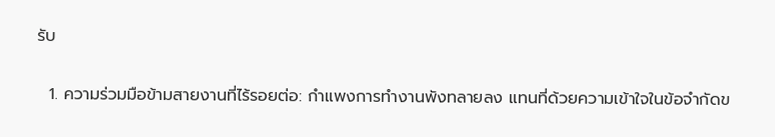รับ

  1. ความร่วมมือข้ามสายงานที่ไร้รอยต่อ: กำแพงการทำงานพังทลายลง แทนที่ด้วยความเข้าใจในข้อจำกัดข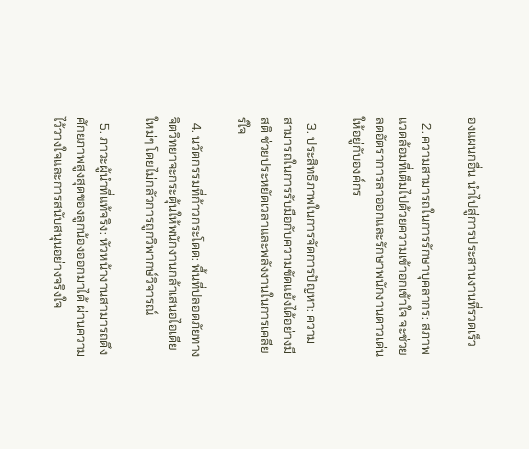องแผนกอื่น นำไปสู่การประสานงานที่รวดเร็ว

  2. ความสามารถในการรักษาบุคลากร: สภาพแวดล้อมที่เต็มไปด้วยความเข้าอกเข้าใจ จะช่วยลดอัตราการลาออกและรักษาพนักงานดาวเด่นให้อยู่กับองค์กร

  3. ประสิทธิภาพในการจัดการปัญหา: ความสามารถในการรับมือกับความขัดแย้งได้อย่างมีสติ ช่วยประหยัดเวลาและพลังงานในการเคลียร์ใจ

  4. นวัตกรรมที่ก้าวกระโดด: พื้นที่ปลอดภัยทางจิตวิทยาจะกระตุ้นให้พนักงานกล้าเสนอไอเดียใหม่ๆ โดยไม่กลัวการถูกวิพากษ์วิจารณ์

  5. ภาวะผู้นำที่แท้จริง: หัวหน้างานสามารถดึงศักยภาพสูงสุดของลูกน้องออกมาได้ ผ่านความไว้วางใจและการสนับสนุนอย่างจริงใจ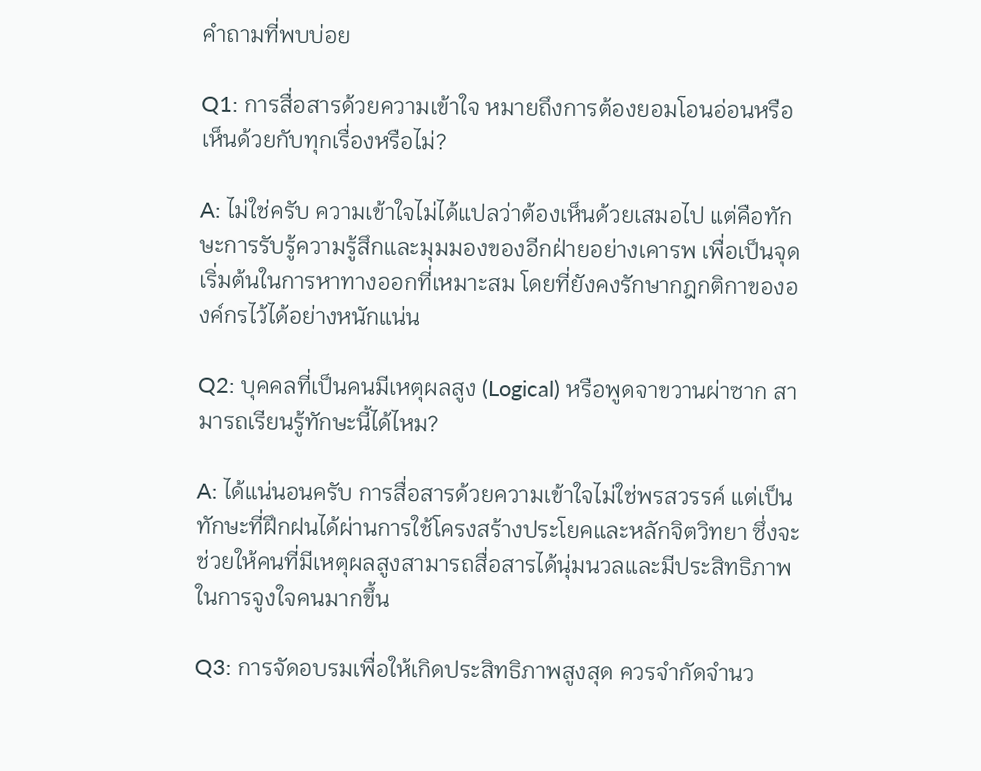คำถามที่พบบ่อย

Q1: การสื่อสารด้วยความเข้าใจ หมายถึงการต้องยอมโอนอ่อนหรือเห็นด้วยกับทุกเรื่องหรือไม่?

A: ไม่ใช่ครับ ความเข้าใจไม่ได้แปลว่าต้องเห็นด้วยเสมอไป แต่คือทักษะการรับรู้ความรู้สึกและมุมมองของอีกฝ่ายอย่างเคารพ เพื่อเป็นจุดเริ่มต้นในการหาทางออกที่เหมาะสม โดยที่ยังคงรักษากฎกติกาขององค์กรไว้ได้อย่างหนักแน่น

Q2: บุคคลที่เป็นคนมีเหตุผลสูง (Logical) หรือพูดจาขวานผ่าซาก สามารถเรียนรู้ทักษะนี้ได้ไหม?

A: ได้แน่นอนครับ การสื่อสารด้วยความเข้าใจไม่ใช่พรสวรรค์ แต่เป็นทักษะที่ฝึกฝนได้ผ่านการใช้โครงสร้างประโยคและหลักจิตวิทยา ซึ่งจะช่วยให้คนที่มีเหตุผลสูงสามารถสื่อสารได้นุ่มนวลและมีประสิทธิภาพในการจูงใจคนมากขึ้น

Q3: การจัดอบรมเพื่อให้เกิดประสิทธิภาพสูงสุด ควรจำกัดจำนว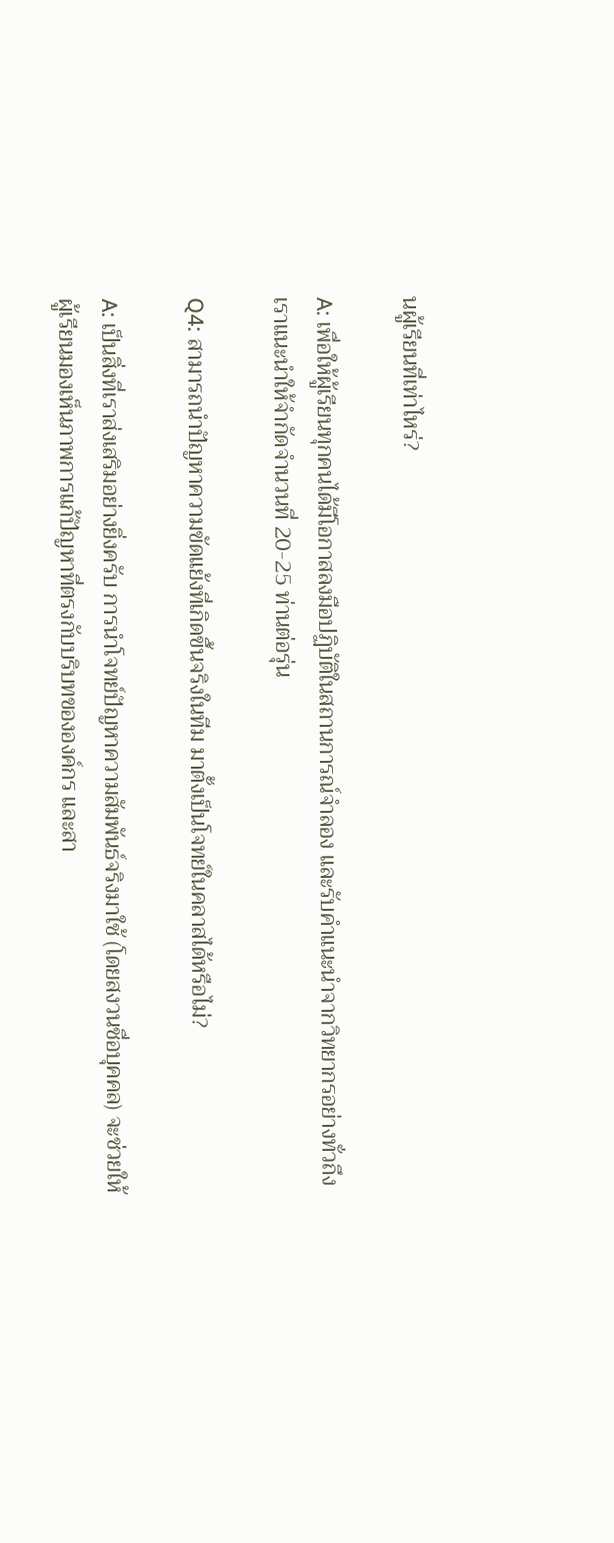นผู้เรียนที่เท่าไหร่?

A: เพื่อให้ผู้เรียนทุกคนได้มีโอกาสลงมือปฏิบัติในสถานการณ์จำลอง และรับคำแนะนำจากวิทยากรอย่างทั่วถึง เราแนะนำให้จำกัดจำนวนที่ 20-25 ท่านต่อรุ่น

Q4: สามารถนำปัญหาความขัดแย้งที่เกิดขึ้นจริงในทีม มาตั้งเป็นโจทย์ในคลาสได้หรือไม่?

A: เป็นสิ่งที่เราส่งเสริมอย่างยิ่งครับ การนำโจทย์ปัญหาความสัมพันธ์จริงมาใช้ (โดยสงวนชื่อบุคคล) จะช่วยให้ผู้เรียนมองเห็นภาพการแก้ปัญหาที่ตรงกับบริบทขององค์กร และสา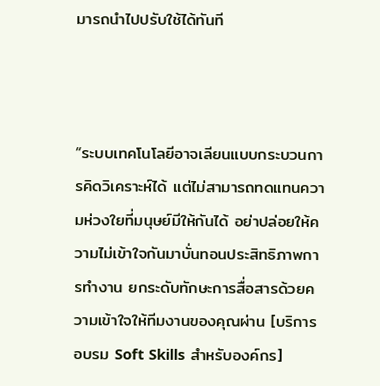มารถนำไปปรับใช้ได้ทันที



“ระบบเทคโนโลยีอาจเลียนแบบกระบวนการคิดวิเคราะห์ได้ แต่ไม่สามารถทดแทนความห่วงใยที่มนุษย์มีให้กันได้ อย่าปล่อยให้ความไม่เข้าใจกันมาบั่นทอนประสิทธิภาพการทำงาน ยกระดับทักษะการสื่อสารด้วยความเข้าใจให้ทีมงานของคุณผ่าน [บริการอบรม Soft Skills สำหรับองค์กร]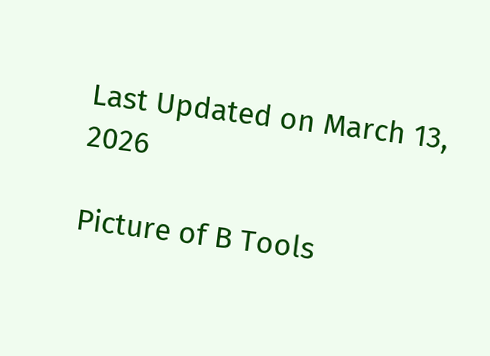Last Updated on March 13, 2026

Picture of B Tools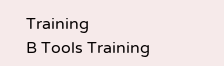Training
B Tools Training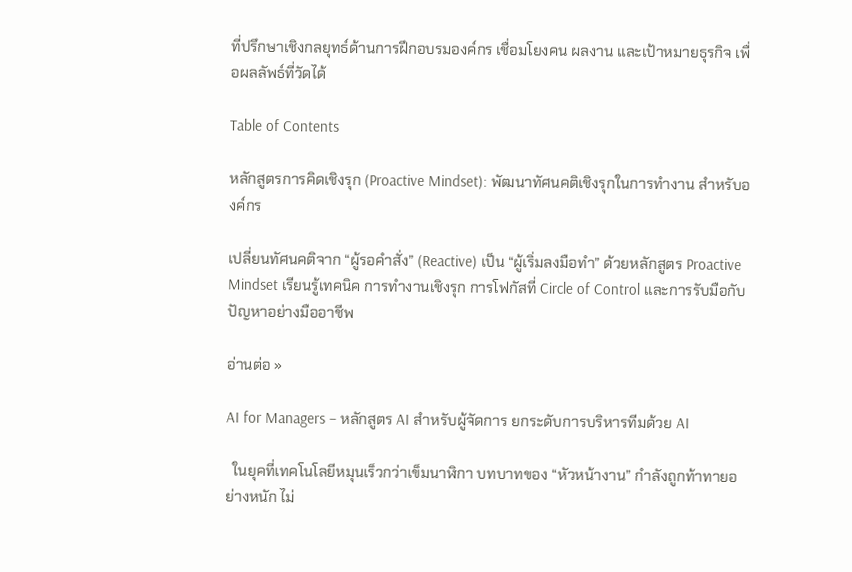ที่ปรึกษาเชิงกลยุทธ์ด้านการฝึกอบรมองค์กร เชื่อมโยงคน ผลงาน และเป้าหมายธุรกิจ เพื่อผลลัพธ์ที่วัดได้

Table of Contents

หลักสูตรการคิดเชิงรุก (Proactive Mindset): พัฒนาทัศนคติเชิงรุกในการทำงาน สำหรับองค์กร

เปลี่ยนทัศนคติจาก “ผู้รอคำสั่ง” (Reactive) เป็น “ผู้เริ่มลงมือทำ” ด้วยหลักสูตร Proactive Mindset เรียนรู้เทคนิค การทำงานเชิงรุก การโฟกัสที่ Circle of Control และการรับมือกับปัญหาอย่างมืออาชีพ

อ่านต่อ »

AI for Managers – หลักสูตร AI สำหรับผู้จัดการ ยกระดับการบริหารทีมด้วย AI

  ในยุคที่เทคโนโลยีหมุนเร็วกว่าเข็มนาฬิกา บทบาทของ “หัวหน้างาน” กำลังถูกท้าทายอย่างหนัก ไม่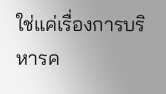ใช่แค่เรื่องการบริหารค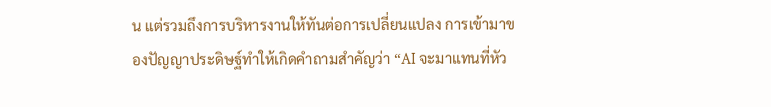น แต่รวมถึงการบริหารงานให้ทันต่อการเปลี่ยนแปลง การเข้ามาของปัญญาประดิษฐ์ทำให้เกิดคำถามสำคัญว่า “AI จะมาแทนที่หัว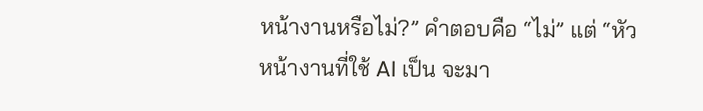หน้างานหรือไม่?” คำตอบคือ “ไม่” แต่ “หัวหน้างานที่ใช้ AI เป็น จะมา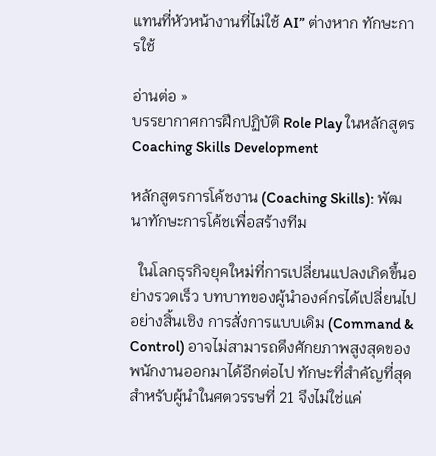แทนที่หัวหน้างานที่ไม่ใช้ AI” ต่างหาก ทักษะการใช้

อ่านต่อ »
บรรยากาศการฝึกปฏิบัติ Role Play ในหลักสูตร Coaching Skills Development

หลักสูตรการโค้ชงาน (Coaching Skills): พัฒนาทักษะการโค้ชเพื่อสร้างทีม

  ในโลกธุรกิจยุคใหม่ที่การเปลี่ยนแปลงเกิดขึ้นอย่างรวดเร็ว บทบาทของผู้นำองค์กรได้เปลี่ยนไปอย่างสิ้นเชิง การสั่งการแบบเดิม (Command & Control) อาจไม่สามารถดึงศักยภาพสูงสุดของพนักงานออกมาได้อีกต่อไป ทักษะที่สำคัญที่สุดสำหรับผู้นำในศตวรรษที่ 21 จึงไม่ใช่แค่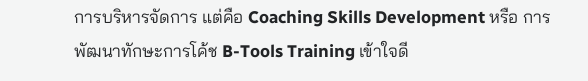การบริหารจัดการ แต่คือ Coaching Skills Development หรือ การพัฒนาทักษะการโค้ช B-Tools Training เข้าใจดี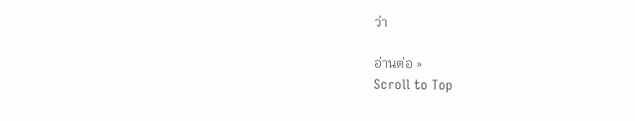ว่า

อ่านต่อ »
Scroll to Top